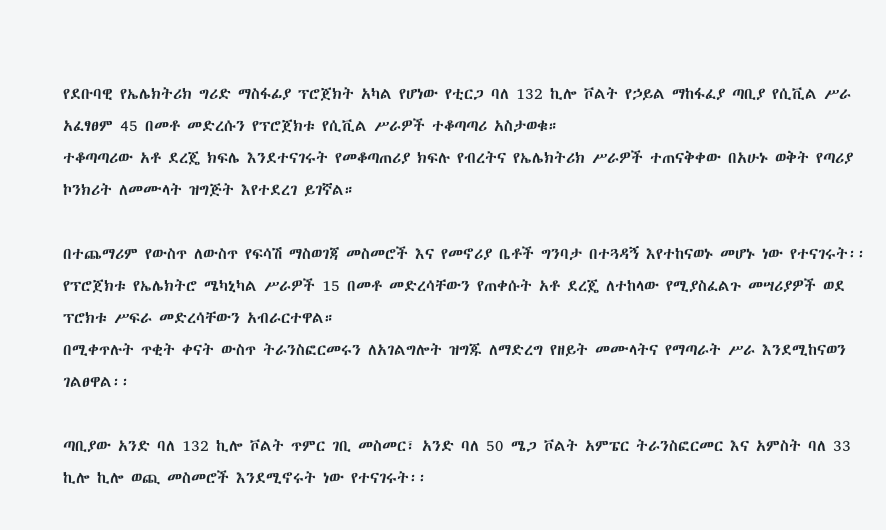የደቡባዊ የኤሌክትሪክ ግሪድ ማስፋፊያ ፕሮጀክት አካል የሆነው የቲርጋ ባለ 132 ኪሎ ቮልት የኃይል ማከፋፈያ ጣቢያ የሲቪል ሥራ አፈፃፀም 45 በመቶ መድረሱን የፕሮጀክቱ የሲቪል ሥራዎች ተቆጣጣሪ አስታወቁ።
ተቆጣጣሪው አቶ ደረጄ ክፍሌ እንደተናገሩት የመቆጣጠሪያ ክፍሉ የብረትና የኤሌክትሪክ ሥራዎች ተጠናቅቀው በአሁኑ ወቅት የጣሪያ ኮንክሪት ለመሙላት ዝግጅት እየተደረገ ይገኛል።

በተጨማሪም የውስጥ ለውስጥ የፍሳሽ ማስወገጃ መስመሮች እና የመኖሪያ ቤቶች ግንባታ በተጓዳኝ እየተከናወኑ መሆኑ ነው የተናገሩት፡፡
የፕሮጀክቱ የኤሌክትሮ ሜካኒካል ሥራዎች 15 በመቶ መድረሳቸውን የጠቀሱት አቶ ደረጄ ለተከላው የሚያስፈልጉ መሣሪያዎች ወደ ፕሮክቱ ሥፍራ መድረሳቸውን አብራርተዋል።
በሚቀጥሉት ጥቂት ቀናት ውስጥ ትራንስፎርመሩን ለአገልግሎት ዝግጁ ለማድረግ የዘይት መሙላትና የማጣራት ሥራ እንደሚከናወን ገልፀዋል፡፡

ጣቢያው አንድ ባለ 132 ኪሎ ቮልት ጥምር ገቢ መስመር፣ አንድ ባለ 50 ሜጋ ቮልት አምፔር ትራንስፎርመር እና አምስት ባለ 33 ኪሎ ኪሎ ወጪ መስመሮች እንደሚኖሩት ነው የተናገሩት፡፡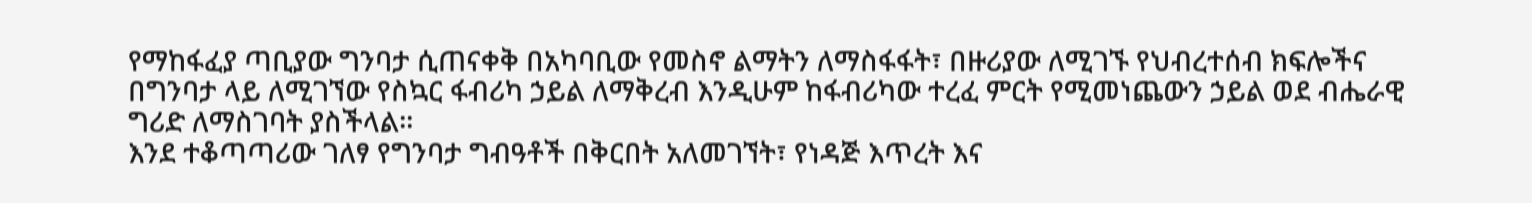የማከፋፈያ ጣቢያው ግንባታ ሲጠናቀቅ በአካባቢው የመስኖ ልማትን ለማስፋፋት፣ በዙሪያው ለሚገኙ የህብረተሰብ ክፍሎችና በግንባታ ላይ ለሚገኘው የስኳር ፋብሪካ ኃይል ለማቅረብ እንዲሁም ከፋብሪካው ተረፈ ምርት የሚመነጨውን ኃይል ወደ ብሔራዊ ግሪድ ለማስገባት ያስችላል።
እንደ ተቆጣጣሪው ገለፃ የግንባታ ግብዓቶች በቅርበት አለመገኘት፣ የነዳጅ እጥረት እና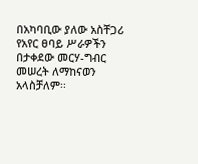በአካባቢው ያለው አስቸጋሪ የአየር ፀባይ ሥራዎችን በታቀደው መርሃ-ግብር መሠረት ለማከናወን አላስቻለም፡፡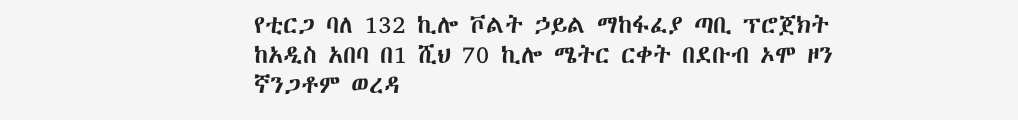የቲርጋ ባለ 132 ኪሎ ቮልት ኃይል ማከፋፈያ ጣቢ ፕሮጀክት ከአዲስ አበባ በ1 ሺህ 70 ኪሎ ሜትር ርቀት በደቡብ ኦሞ ዞን ኛንጋቶም ወረዳ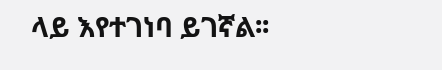ላይ እየተገነባ ይገኛል፡፡